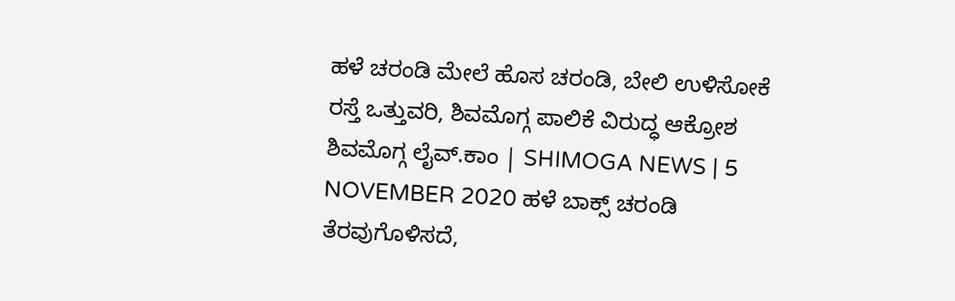ಹಳೆ ಚರಂಡಿ ಮೇಲೆ ಹೊಸ ಚರಂಡಿ, ಬೇಲಿ ಉಳಿಸೋಕೆ ರಸ್ತೆ ಒತ್ತುವರಿ, ಶಿವಮೊಗ್ಗ ಪಾಲಿಕೆ ವಿರುದ್ಧ ಆಕ್ರೋಶ
ಶಿವಮೊಗ್ಗ ಲೈವ್.ಕಾಂ | SHIMOGA NEWS | 5 NOVEMBER 2020 ಹಳೆ ಬಾಕ್ಸ್ ಚರಂಡಿ ತೆರವುಗೊಳಿಸದೆ,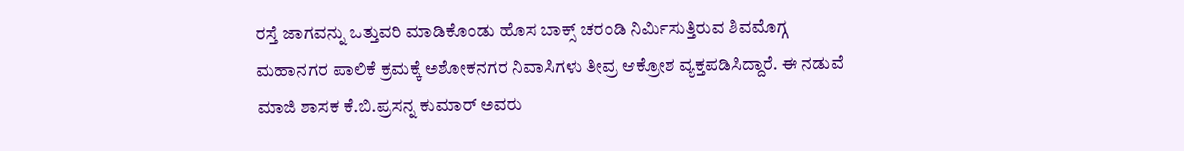ರಸ್ತೆ ಜಾಗವನ್ನು ಒತ್ತುವರಿ ಮಾಡಿಕೊಂಡು ಹೊಸ ಬಾಕ್ಸ್ ಚರಂಡಿ ನಿರ್ಮಿಸುತ್ತಿರುವ ಶಿವಮೊಗ್ಗ ಮಹಾನಗರ ಪಾಲಿಕೆ ಕ್ರಮಕ್ಕೆ ಅಶೋಕನಗರ ನಿವಾಸಿಗಳು ತೀವ್ರ ಆಕ್ರೋಶ ವ್ಯಕ್ತಪಡಿಸಿದ್ದಾರೆ. ಈ ನಡುವೆ ಮಾಜಿ ಶಾಸಕ ಕೆ.ಬಿ.ಪ್ರಸನ್ನ ಕುಮಾರ್ ಅವರು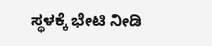ಸ್ಥಳಕ್ಕೆ ಭೇಟಿ ನೀಡಿ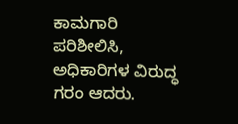ಕಾಮಗಾರಿ ಪರಿಶೀಲಿಸಿ, ಅಧಿಕಾರಿಗಳ ವಿರುದ್ಧ ಗರಂ ಆದರು.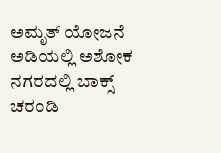ಅಮೃತ್ ಯೋಜನೆ ಅಡಿಯಲ್ಲಿ ಅಶೋಕ ನಗರದಲ್ಲಿ ಬಾಕ್ಸ್ ಚರಂಡಿ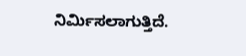ನಿರ್ಮಿಸಲಾಗುತ್ತಿದೆ.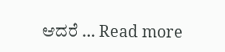ಆದರೆ … Read more